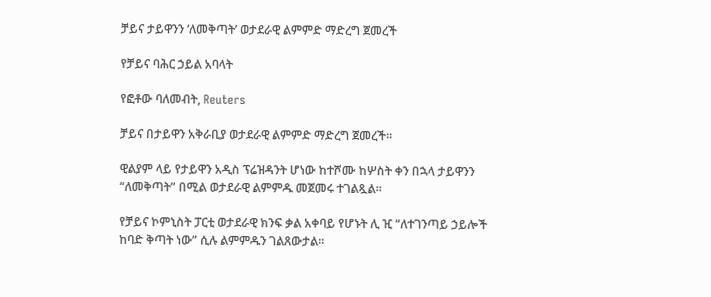ቻይና ታይዋንን ‘ለመቅጣት’ ወታደራዊ ልምምድ ማድረግ ጀመረች

የቻይና ባሕር ኃይል አባላት

የፎቶው ባለመብት, Reuters

ቻይና በታይዋን አቅራቢያ ወታደራዊ ልምምድ ማድረግ ጀመረች።

ዊልያም ላይ የታይዋን አዲስ ፕሬዝዳንት ሆነው ከተሾሙ ከሦስት ቀን በኋላ ታይዋንን “ለመቅጣት” በሚል ወታደራዊ ልምምዱ መጀመሩ ተገልጿል።

የቻይና ኮምኒስት ፓርቲ ወታደራዊ ክንፍ ቃል አቀባይ የሆኑት ሊ ዢ “ለተገንጣይ ኃይሎች ከባድ ቅጣት ነው” ሲሉ ልምምዱን ገልጸውታል።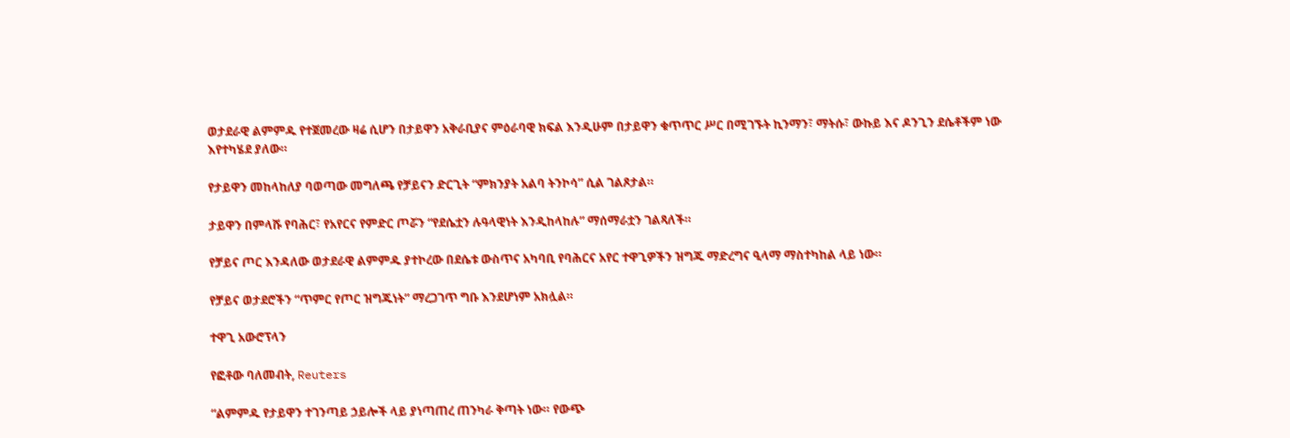ወታደራዊ ልምምዱ የተጀመረው ዛሬ ሲሆን በታይዋን አቅራቢያና ምዕራባዊ ክፍል እንዲሁም በታይዋን ቁጥጥር ሥር በሚገኙት ኪንማን፣ ማትሱ፣ ውኩይ እና ዶንጊን ደሴቶችም ነው እየተካሄደ ያለው።

የታይዋን መከላከለያ ባወጣው መግለጫ የቻይናን ድርጊት “ምክንያት አልባ ትንኮሳ” ሲል ገልጾታል።

ታይዋን በምላሹ የባሕር፣ የአየርና የምድር ጦሯን “የደሴቷን ሉዓላዊነት እንዲከላከሉ” ማሰማራቷን ገልጻለች።

የቻይና ጦር እንዳለው ወታደራዊ ልምምዱ ያተኮረው በደሴቱ ውስጥና አካባቢ የባሕርና አየር ተዋጊዎችን ዝግጁ ማድረግና ዒላማ ማስተካከል ላይ ነው።

የቻይና ወታደሮችን “ጥምር የጦር ዝግጁነት” ማረጋገጥ ግቡ እንደሆነም አክሏል።

ተዋጊ አውሮፕላን

የፎቶው ባለመብት, Reuters

“ልምምዱ የታይዋን ተገንጣይ ኃይሎች ላይ ያነጣጠረ ጠንካራ ቅጣት ነው። የውጭ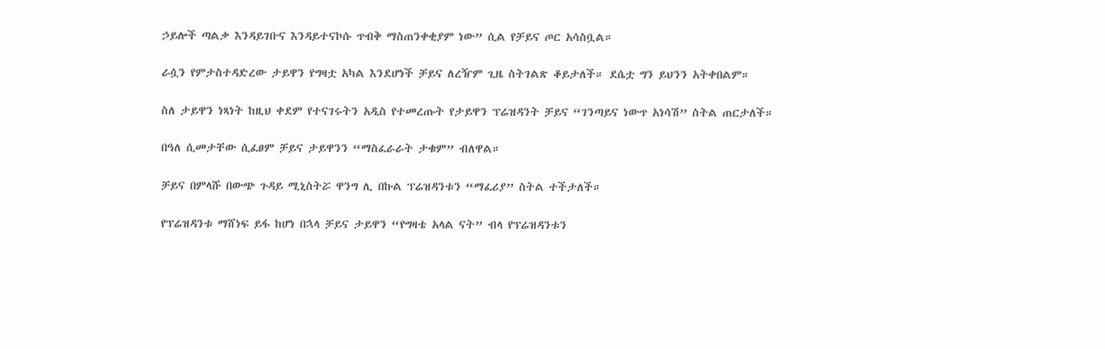ኃይሎች ጣልቃ እንዳይገቡና እንዳይተናኮሱ ጥብቅ ማስጠንቀቂያም ነው” ሲል የቻይና ጦር አሳስቧል።

ራሷን የምታስተዳድረው ታይዋን የግዛቷ አካል እንደሆነች ቻይና ለረዥም ጊዜ ስትገልጽ ቆይታለች። ደሴቷ ግን ይህንን አትቀበልም።

ስለ ታይዋን ነጻነት ከዚህ ቀደም የተናገሩትን አዲስ የተመረጡት የታይዋን ፕሬዝዳንት ቻይና “ገንጣይና ነውጥ አነሳሽ” ስትል ጠርታለች።

በዓለ ሲመታቸው ሲፈፀም ቻይና ታይዋንን “ማስፈራራት ታቁም” ብለዋል።

ቻይና በምላሹ በውጭ ጉዳይ ሚኒስትሯ ዋንግ ሊ በኩል ፕሬዝዳንቱን “ማፈሪያ” ስትል ተችታለች።

የፕሬዝዳንቱ ማሸነፍ ይፋ ከሆነ በኋላ ቻይና ታይዋን “የግዛቴ አላል ናት” ብላ የፕሬዝዳንቱን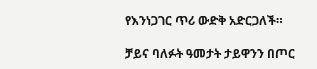የእንነጋገር ጥሪ ውድቅ አድርጋለች።

ቻይና ባለፉት ዓመታት ታይዋንን በጦር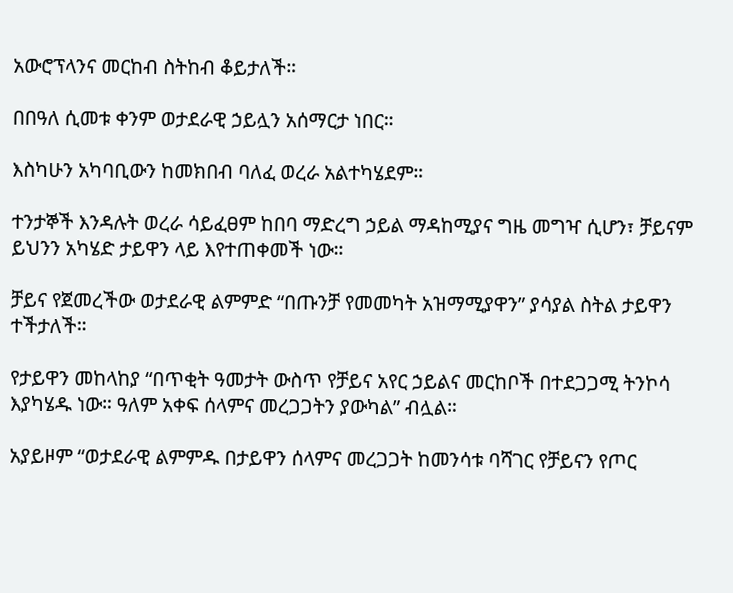አውሮፕላንና መርከብ ስትከብ ቆይታለች።

በበዓለ ሲመቱ ቀንም ወታደራዊ ኃይሏን አሰማርታ ነበር።

እስካሁን አካባቢውን ከመክበብ ባለፈ ወረራ አልተካሄደም።

ተንታኞች እንዳሉት ወረራ ሳይፈፀም ከበባ ማድረግ ኃይል ማዳከሚያና ግዜ መግዣ ሲሆን፣ ቻይናም ይህንን አካሄድ ታይዋን ላይ እየተጠቀመች ነው።

ቻይና የጀመረችው ወታደራዊ ልምምድ “በጡንቻ የመመካት አዝማሚያዋን” ያሳያል ስትል ታይዋን ተችታለች።

የታይዋን መከላከያ “በጥቂት ዓመታት ውስጥ የቻይና አየር ኃይልና መርከቦች በተደጋጋሚ ትንኮሳ እያካሄዱ ነው። ዓለም አቀፍ ሰላምና መረጋጋትን ያውካል” ብሏል።

አያይዞም “ወታደራዊ ልምምዱ በታይዋን ሰላምና መረጋጋት ከመንሳቱ ባሻገር የቻይናን የጦር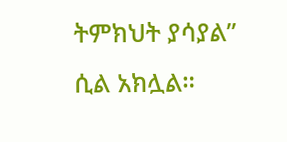ትምክህት ያሳያል” ሲል አክሏል።